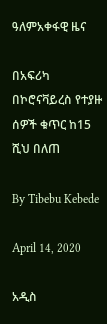ዓለምአቀፋዊ ዜና

በአፍሪካ በኮሮናቫይረስ የተያዙ ሰዎች ቁጥር ከ15 ሺህ በለጠ

By Tibebu Kebede

April 14, 2020

አዲስ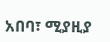አበባ፣ ሚያዚያ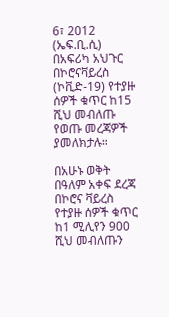6፣ 2012 (ኤፍ.ቢ.ሲ) በአፍሪካ አህጉር በኮሮናቫይረስ (ኮቪድ-19) የተያዙ ሰዎች ቁጥር ከ15 ሺህ መብለጡ የወጡ መረጃዎች ያመለክታሉ።

በአሁኑ ወቅት በዓለም አቀፍ ደረጃ በኮሮና ቫይረስ የተያዙ ሰዎች ቁጥር ከ1 ሚሊየን 900 ሺህ መብለጡን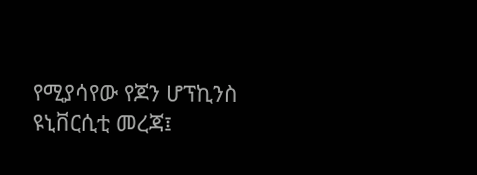የሚያሳየው የጆን ሆፕኪንስ ዩኒቨርሲቲ መረጃ፤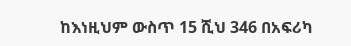ከእነዚህም ውስጥ 15 ሺህ 346 በአፍሪካ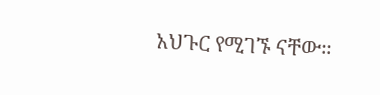አህጉር የሚገኙ ናቸው።